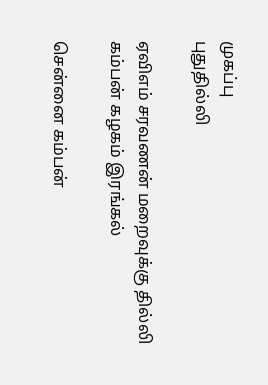முகப்பு
புதுதில்லி

ஏவிஎம் சரவணன் மறைவுக்கு தில்லி கம்பன் கழகம் இரங்கல்

சென்னை கம்பன்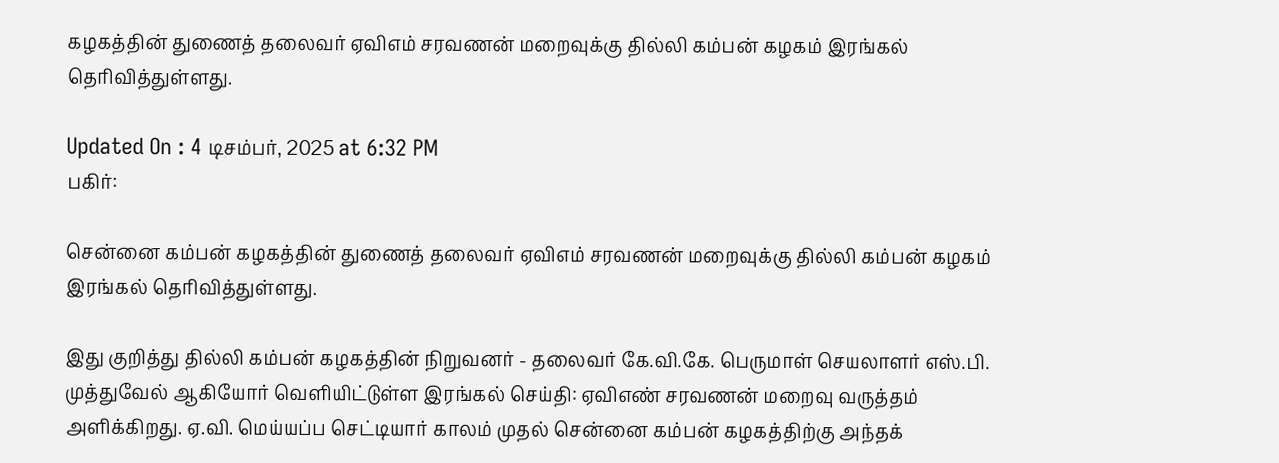கழகத்தின் துணைத் தலைவர் ஏவிஎம் சரவணன் மறைவுக்கு தில்லி கம்பன் கழகம் இரங்கல் தெரிவித்துள்ளது.

Updated On : 4 டிசம்பர், 2025 at 6:32 PM
பகிர்:

சென்னை கம்பன் கழகத்தின் துணைத் தலைவர் ஏவிஎம் சரவணன் மறைவுக்கு தில்லி கம்பன் கழகம் இரங்கல் தெரிவித்துள்ளது.

இது குறித்து தில்லி கம்பன் கழகத்தின் நிறுவனர் - தலைவர் கே.வி.கே. பெருமாள் செயலாளர் எஸ்.பி. முத்துவேல் ஆகியோர் வெளியிட்டுள்ள இரங்கல் செய்தி: ஏவிஎண் சரவணன் மறைவு வருத்தம் அளிக்கிறது. ஏ.வி. மெய்யப்ப செட்டியார் காலம் முதல் சென்னை கம்பன் கழகத்திற்கு அந்தக்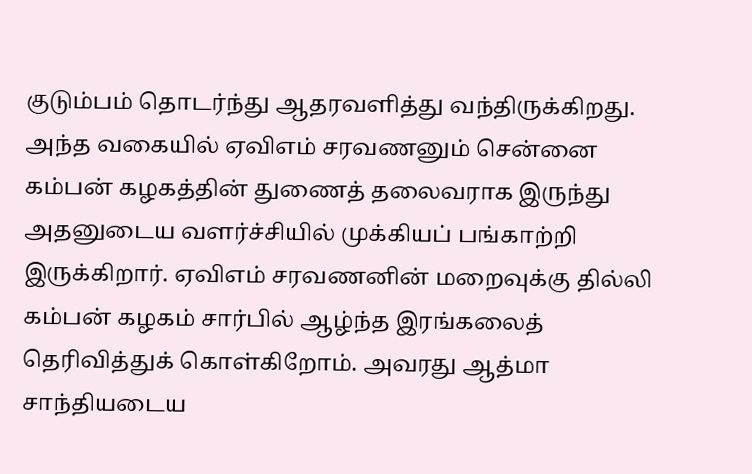குடும்பம் தொடர்ந்து ஆதரவளித்து வந்திருக்கிறது. அந்த வகையில் ஏவிஎம் சரவணனும் சென்னை கம்பன் கழகத்தின் துணைத் தலைவராக இருந்து அதனுடைய வளர்ச்சியில் முக்கியப் பங்காற்றி இருக்கிறார். ஏவிஎம் சரவணனின் மறைவுக்கு தில்லி கம்பன் கழகம் சார்பில் ஆழ்ந்த இரங்கலைத் தெரிவித்துக் கொள்கிறோம். அவரது ஆத்மா சாந்தியடைய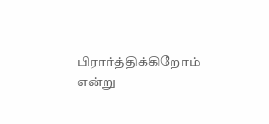பிரார்த்திக்கிறோம் என்று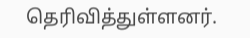தெரிவித்துள்ளனர்.